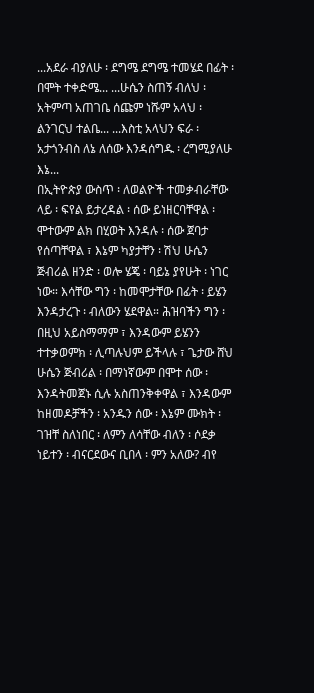...አደራ ብያለሁ ፡ ደግሜ ደግሜ ተመሄደ በፊት ፡ በሞት ተቀድሜ... ...ሁሴን ስጠኝ ብለህ ፡ አትምጣ አጠገቤ ሰጩም ነሹም አላህ ፡ ልንገርህ ተልቤ... ...እስቲ አላህን ፍራ ፡ አታጎንብስ ለኔ ለሰው እንዳሰግዱ ፡ ረግሚያለሁ እኔ...
በኢትዮጵያ ውስጥ ፡ ለወልዮች ተመቃብራቸው ላይ ፡ ፍየል ይታረዳል ፡ ሰው ይነዘርባቸዋል ፡ ሞተውም ልክ በሂወት እንዳሉ ፡ ሰው ጀባታ የሰጣቸዋል ፣ እኔም ካያታቸን ፡ ሽህ ሁሴን ጅብሪል ዘንድ ፡ ወሎ ሄጄ ፡ ባይኔ ያየሁት ፡ ነገር ነው። እሳቸው ግን ፡ ከመሞታቸው በፊት ፡ ይሄን እንዳታረጉ ፡ ብለውን ሄደዋል። ሕዝባችን ግን ፡ በዚህ አይስማማም ፣ እንዳውም ይሄንን ተተቃወምክ ፡ ሊጣሉህም ይችላሉ ፣ ጌታው ሸህ ሁሴን ጅብሪል ፡ በማነኛውም በሞተ ሰው ፡ እንዳትመጀኑ ሲሉ አስጠንቅቀዋል ፣ እንዳውም ከዘመዶቻችን ፡ አንዱን ሰው ፡ እኔም ሙክት ፡ ገዝቸ ስለነበር ፡ ለምን ለሳቸው ብለን ፡ ሶደቃ ነይተን ፡ ብናርደውና ቢበላ ፡ ምን አለው? ብየ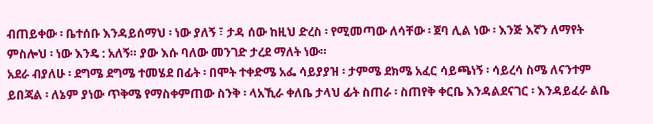ብጠይቀው ፡ ቤተሰቡ እንዳይሰማህ ፡ ነው ያለኝ ፣ ታዳ ሰው ከዚህ ድረስ ፡ የሚመጣው ለሳቸው ፡ ጀባ ሊል ነው ፡ እንጅ እኛን ለማየት ምስሎህ ፡ ነው እንዴ : አለኝ። ያው እሱ ባለው መንገድ ታረደ ማለት ነው።
አደራ ብያለሁ ፡ ደግሜ ደግሜ ተመሄደ በፊት ፡ በሞት ተቀድሜ አፌ ሳይያያዝ ፡ ታምሜ ደክሜ አፈር ሳይጫነኝ ፡ ሳይረሳ ስሜ ለናንተም ይበጃል ፡ ለኔም ያነው ጥቅሜ የማስቀምጠው ስንቅ ፡ ላአኺራ ቀለቤ ታላህ ፊት ስጠራ ፡ ስጠየቅ ቀርቤ እንዳልደናገር ፡ እንዳይፈራ ልቤ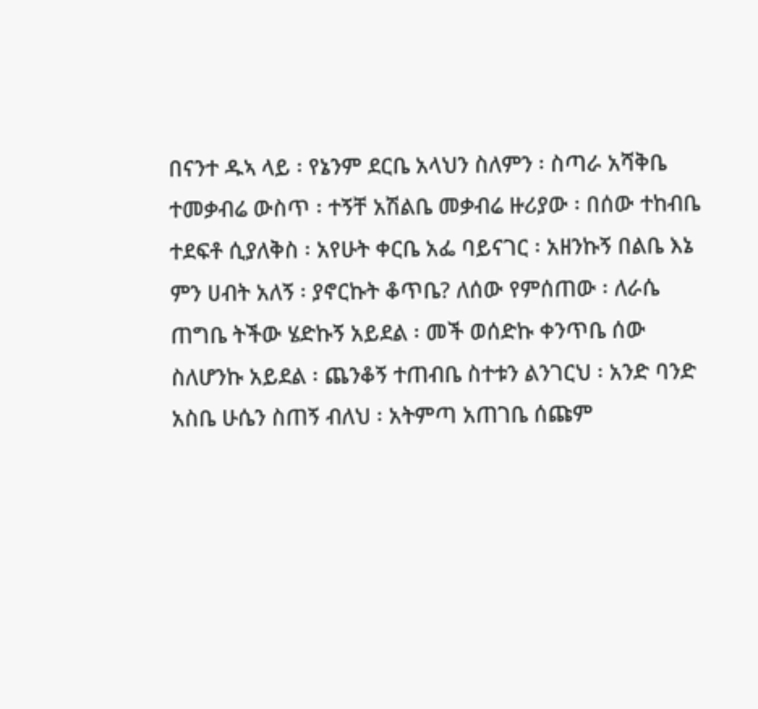በናንተ ዱኣ ላይ ፡ የኔንም ደርቤ አላህን ስለምን ፡ ስጣራ አሻቅቤ ተመቃብሬ ውስጥ ፡ ተኝቸ አሽልቤ መቃብሬ ዙሪያው ፡ በሰው ተከብቤ ተደፍቶ ሲያለቅስ ፡ አየሁት ቀርቤ አፌ ባይናገር ፡ አዘንኩኝ በልቤ እኔ ምን ሀብት አለኝ ፡ ያኖርኩት ቆጥቤ? ለሰው የምሰጠው ፡ ለራሴ ጠግቤ ትችው ሄድኩኝ አይደል ፡ መች ወሰድኩ ቀንጥቤ ሰው ስለሆንኩ አይደል ፡ ጨንቆኝ ተጠብቤ ስተቱን ልንገርህ ፡ አንድ ባንድ አስቤ ሁሴን ስጠኝ ብለህ ፡ አትምጣ አጠገቤ ሰጩም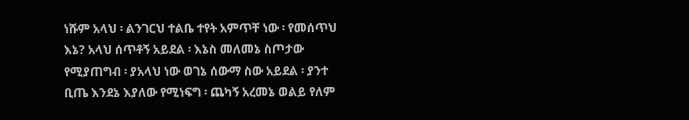ነሹም አላህ ፡ ልንገርህ ተልቤ ተየት አምጥቸ ነው ፡ የመሰጥህ እኔ? አላህ ሰጥቶኝ አይደል ፡ እኔስ መለመኔ ስጦታው የሚያጠግብ ፡ ያአላህ ነው ወገኔ ሰውማ ስው አይደል ፡ ያንተ ቢጤ እንደኔ እያለው የሚነፍግ ፡ ጨካኝ አረመኔ ወልይ የለም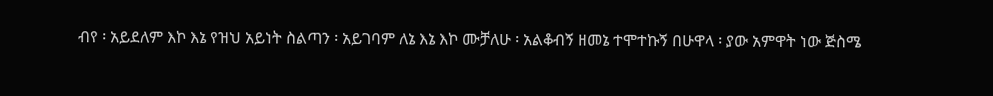ብየ ፡ አይደለም እኮ እኔ የዝህ አይነት ስልጣን ፡ አይገባም ለኔ እኔ እኮ ሙቻለሁ ፡ አልቆብኝ ዘመኔ ተሞተኩኝ በሁዋላ ፡ ያው አምዋት ነው ጅስሜ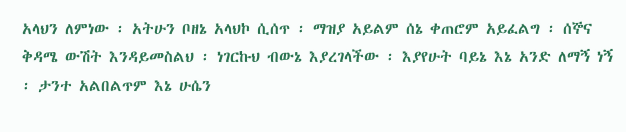አላህን ለምነው ፡ አትሁን ቦዘኔ አላህኮ ሲሰጥ ፡ ማዝያ አይልም ሰኔ ቀጠሮም አይፈልግ ፡ ሰኞና ቅዳሜ ውሽት እንዳይመስልህ ፡ ነገርኩህ ብውኔ እያረገላችው ፡ እያየሁት ባይኔ እኔ አንድ ለማኝ ነኝ ፡ ታንተ አልበልጥም እኔ ሁሴን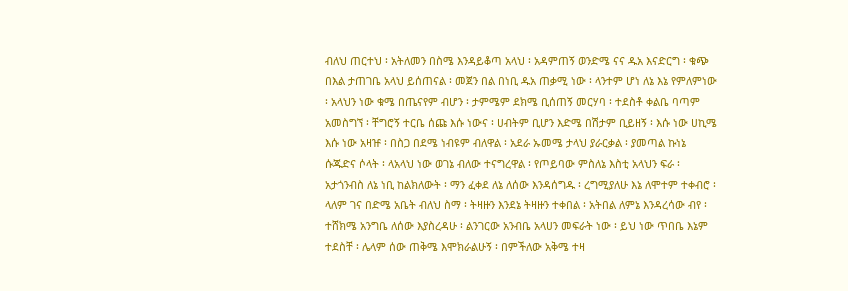ብለህ ጠርተህ ፡ አትለመን በስሜ እንዳይቆጣ አላህ ፡ አዳምጠኝ ወንድሜ ናና ዱአ እናድርግ ፡ ቁጭ በእል ታጠገቤ አላህ ይሰጠናል ፡ መጀን በል በነቢ ዱአ ጠቃሚ ነው ፡ ላንተም ሆነ ለኔ እኔ የምለምነው ፡ አላህን ነው ቁሜ በጤናየም ብሆን ፡ ታምሜም ደክሜ ቢሰጠኝ መርሃባ ፡ ተደስቶ ቀልቤ ባጣም አመስግኘ ፡ ቸግሮኝ ተርቤ ሰጩ እሱ ነውና ፡ ሀብትም ቢሆን እድሜ በሽታም ቢይዘኝ ፡ እሱ ነው ሀኪሜ እሱ ነው አዛዡ ፡ በስጋ በደሜ ነብዩም ብለዋል ፡ አደራ ኡመሜ ታላህ ያራርቃል ፡ ያመጣል ኩነኔ ሱጁድና ሶላት ፡ ላአላህ ነው ወገኔ ብለው ተናግረዋል ፡ የጦይባው ምስለኔ እስቲ አላህን ፍራ ፡ አታጎንብስ ለኔ ነቢ ከልክለውት ፡ ማን ፈቀደ ለኔ ለሰው እንዳሰግዱ ፡ ረግሚያለሁ እኔ ለሞተም ተቀብሮ ፡ ላለም ገና በድሜ አቤት ብለህ ስማ ፡ ትዛዙን እንደኔ ትዛዙን ተቀበል ፡ አትበል ለምኔ እንዳረሳው ብየ ፡ ተሸክሜ አንግቤ ለሰው እያስረዳሁ ፡ ልንገርው አንብቤ አላሀን መፍራት ነው ፡ ይህ ነው ጥበቤ እኔም ተደስቸ ፡ ሌላም ሰው ጠቅሜ እሞክራልሁኝ ፡ በምችለው አቅሜ ተዛ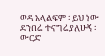ወዳ አላልፍም ፡ ይህ ነው ደንበሬ ተናግሬያለሁኝ ፡ ውርድ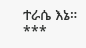ተራሴ እኔ። ***